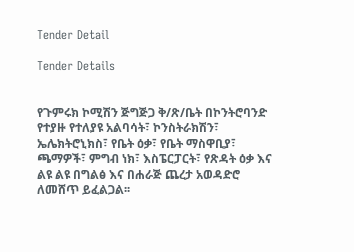Tender Detail

Tender Details


የጉምሩክ ኮሚሽን ጅግጅጋ ቅ/ጽ/ቤት በኮንትሮባንድ የተያዙ የተለያዩ አልባሳት፣ ኮንስትራክሽን፣ ኤሌክትሮኒክስ፣ የቤት ዕቃ፣ የቤት ማስዋቢያ፣ ጫማዎች፣ ምግብ ነክ፣ እስፔርፓርት፣ የጽዳት ዕቃ እና ልዩ ልዩ በግልፅ እና በሐራጅ ጨረታ አወዳድሮ ለመሸጥ ይፈልጋል፡፡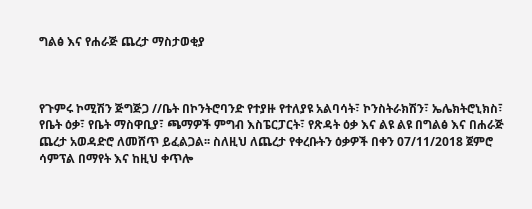ግልፅ እና የሐራጅ ጨረታ ማስታወቂያ



የጉምሩ ኮሚሽን ጅግጅጋ //ቤት በኮንትሮባንድ የተያዙ የተለያዩ አልባሳት፣ ኮንስትራክሽን፣ ኤሌክትሮኒክስ፣ የቤት ዕቃ፣ የቤት ማስዋቢያ፣ ጫማዎች ምግብ እስፔርፓርት፣ የጽዳት ዕቃ እና ልዩ ልዩ በግልፅ እና በሐራጅ ጨረታ አወዳድሮ ለመሸጥ ይፈልጋል፡፡ ስለዚህ ለጨረታ የቀረቡትን ዕቃዎች በቀን 07/11/2018 ጀምሮ ሳምፕል በማየት እና ከዚህ ቀጥሎ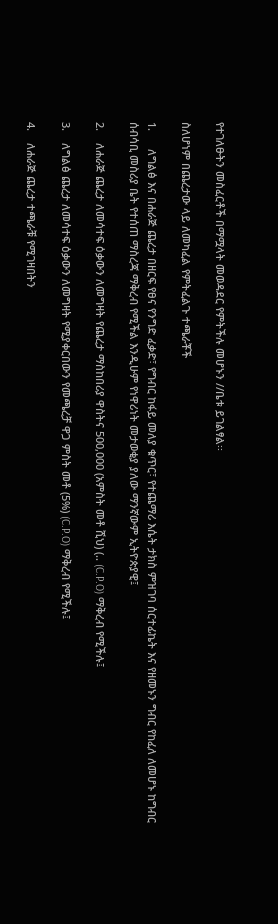የተገለፁትን መስፈርቶች በማሟላት መወዳደር የምትችሉ መሆኑን //ቤቱ ይገልፃል፡፡

ስለሆነም በጨረታው ላይ ለመካፈል የምትፈልጉ ተጫራቾች

1.      ለግልፅ እና በሐራጅ ጨረታ በዘርፍ የፀና የንግድ ፈቃድ፣ የግብር ከፋይ መለያ ቁጥር፣ የተጨማሪ እሴት ታክስ ምዝገባ ሰርተፊኬት እና የዘመኑን ግብር የከፈለ ለመሆኑ ከግብር ሰብሳቢ መስሪያ ቤት የተሰጠ ማስረጃ ማቅረብ የሚችል እንዲሁም የነዋሪነት መታወቂያ ያለው ማንኛውም ኢትዮጵያዊ፤

2.    ለሐራጅ ጨረታ ለመሳተፍ ዕቃውን ለመግዛት የጨረታ ማስከበሪያ ዋስትና 500,000 (አምስት መቶ ሺህ) (.. (C.P.O) ማቅረብ የሚችሉ፤

3.    ለግልፅ ጨረታ ለመሳተፍ ዕቃውን ለመግዛት የሚያቀርበውን የመጫረቻ ዋጋ ምስት መቶ (5%) (C.P.O) ማቅረብ የሚችሉ፤

4.    ለሐራጅ ጨረታ ተጫራቹ የሚገዛበትን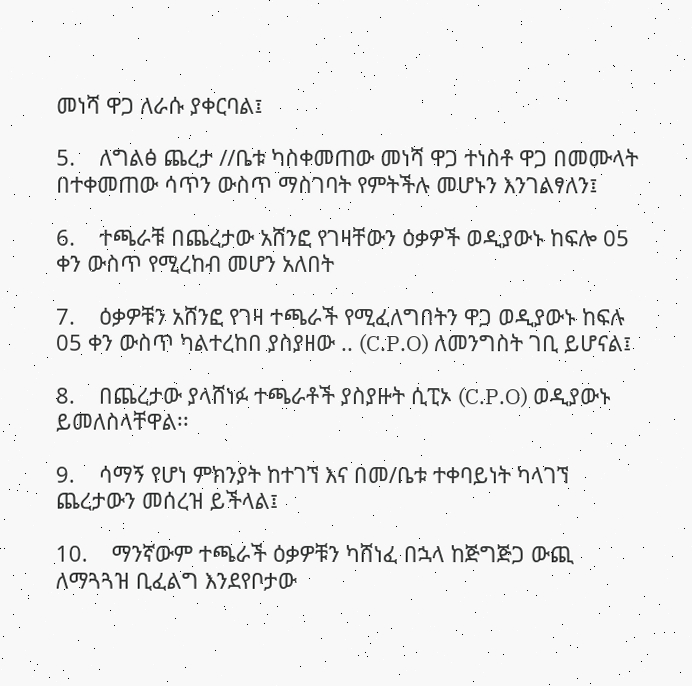መነሻ ዋጋ ለራሱ ያቀርባል፤

5.    ለግልፅ ጨረታ //ቤቱ ካስቀመጠው መነሻ ዋጋ ተነስቶ ዋጋ በመሙላት በተቀመጠው ሳጥን ውስጥ ማስገባት የምትችሉ መሆኑን እንገልፃለን፤

6.    ተጫራቹ በጨረታው አሸንፎ የገዛቸውን ዕቃዎች ወዲያውኑ ከፍሎ 05 ቀን ውስጥ የሚረከብ መሆን አለበት

7.    ዕቃዎቹን አሸንፎ የገዛ ተጫራች የሚፈለግበትን ዋጋ ወዲያውኑ ከፍሉ 05 ቀን ውስጥ ካልተረከበ ያስያዘው .. (C.P.O) ለመንግስት ገቢ ይሆናል፤

8.    በጨረታው ያላሸነፉ ተጫራቶች ያስያዙት ሲፒኦ (C.P.O) ወዲያውኑ ይመለስላቸዋል፡፡

9.    ሳማኝ የሆነ ምክንያት ከተገኘ እና በመ/ቤቱ ተቀባይነት ካላገኘ ጨረታውን መሰረዝ ይችላል፤

10.    ማንኛውም ተጫራች ዕቃዎቹን ካሸነፈ በኋላ ከጅግጅጋ ውጪ ለማጓጓዝ ቢፈልግ እንደየቦታው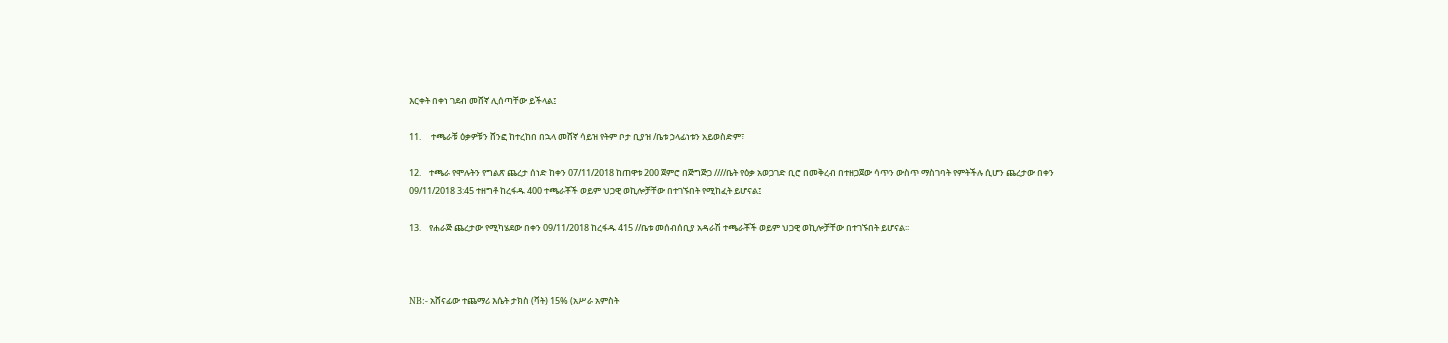እርቀት በቀነ ገደብ መሸኛ ሊሰጣቸው ይችላል፤

11.     ተጫራቹ ዕቃዎቹን ሸንፎ ከተረከበ በኋላ መሸኛ ሳይዝ የትም ቦታ ቢያዝ /ቤቱ ኃላፊነቱን አይወስድም፣

12.    ተጫራ የሞሉትን የግልጽ ጨረታ ሰነድ ከቀን 07/11/2018 ከጠዋቱ 200 ጀምሮ በጅግጅጋ ////ቤት የዕቃ አወጋገድ ቢሮ በመቅረብ በተዘጋጀው ሳጥን ውስጥ ማስገባት የምትችሉ ሲሆን ጨረታው በቀን 09/11/2018 3:45 ተዘግቶ ከረፋዱ 400 ተጫራቾች ወይም ህጋዊ ወኪሎቻቸው በተገኙበት የሚከፈት ይሆናል፤

13.    የሐራጅ ጨረታው የሚካሄደው በቀን 09/11/2018 ከረፋዱ 415 //ቤቱ መሰብሰቢያ አዳራሽ ተጫራቾች ወይም ህጋዊ ወኪሎቻቸው በተገኙበት ይሆናል፡፡



NB:- አሸናፊው ተጨማሪ እሴት ታክስ (ቫት) 15% (አሥራ አምስት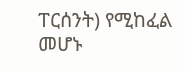ፐርሰንት) የሚከፈል መሆኑ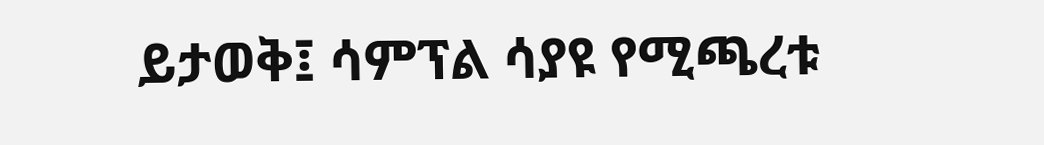ይታወቅ፤ ሳምፕል ሳያዩ የሚጫረቱ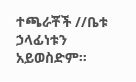ተጫራቾች //ቤቱ ኃላፊነቱን አይወስድም።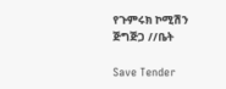የጉምሩክ ኮሚሽን ጅግጅጋ //ቤት

Save Tender